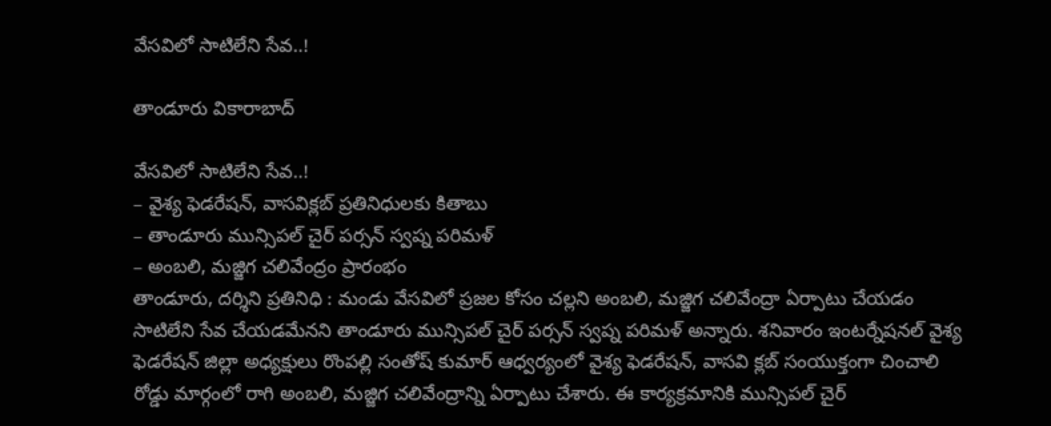వేసవిలో సాటిలేని సేవ‌..!

తాండూరు వికారాబాద్

వేసవిలో సాటిలేని సేవ‌..!
– వైశ్య ఫెడరేషన్, వాసవిక్లబ్ ప్రతినిధులకు కితాబు
– తాండూరు మున్సిపల్ చైర్ పర్సన్ స్వప్న పరిమళ్
– అంబలి, మజ్జిగ చలివేంద్రం ప్రారంభం
తాండూరు, ద‌ర్శిని ప్ర‌తినిధి : మండు వేసవిలో ప్రజల కోసం చల్లని అంబలి, మజ్జిగ చలివేంద్రా ఏర్పాటు చేయడం సాటిలేని సేవ చేయ‌డ‌మేన‌ని తాండూరు మున్సిపల్ చైర్ పర్సన్ స్వప్న పరిమళ్ అన్నారు. శనివారం ఇంటర్నేషనల్ వైశ్య ఫెడరేషన్ జిల్లా అధ్యక్షులు రొంపల్లి సంతోష్ కుమార్ ఆధ్వర్యంలో వైశ్య ఫెడరేషన్, వాసవి క్లబ్ సంయుక్తంగా చించాలి రోడ్డు మార్గంలో రాగి అంబలి, మజ్జిగ చలివేంద్రాన్ని ఏర్పాటు చేశారు. ఈ కార్యక్రమానికి మున్సిపల్ చైర్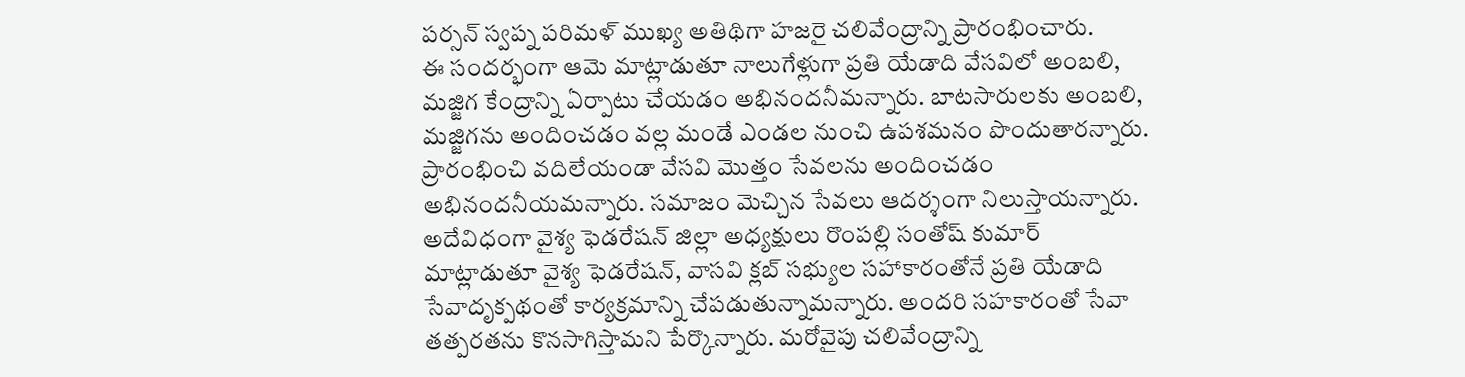పర్సన్ స్వప్న పరిమళ్ ముఖ్య అతిథిగా హజరై చలివేంద్రాన్ని ప్రారంభించారు.
ఈ సందర్భంగా ఆమె మాట్లాడుతూ నాలుగేళ్లుగా ప్రతి యేడాది వేసవిలో అంబలి, మజ్జిగ కేంద్రాన్ని ఏర్పాటు చేయడం అభినందనీమన్నారు. బాటసారులకు అంబలి, మజ్జిగను అందించడం వల్ల మండే ఎండల నుంచి ఉపశమనం పొందుతారన్నారు. ప్రారంభించి వదిలేయండా వేసవి మొత్తం సేవలను అందించడం అభినందనీయమన్నారు. సమాజం మెచ్చిన సేవలు ఆదర్శంగా నిలుస్తాయన్నారు. అదేవిధంగా వైశ్య ఫెడరేషన్ జిల్లా అధ్యక్షులు రొంపల్లి సంతోష్ కుమార్ మాట్లాడుతూ వైశ్య ఫెడరేషన్, వాసవి క్లబ్ సభ్యుల సహాకారంతోనే ప్రతి యేడాది సేవాదృక్పథంతో కార్యక్రమాన్ని చేప‌డుతున్నామన్నారు. అందరి సహకారంతో సేవా తత్పరతను కొనసాగిస్తామని పేర్కొన్నారు. మరోవైపు చలివేంద్రాన్ని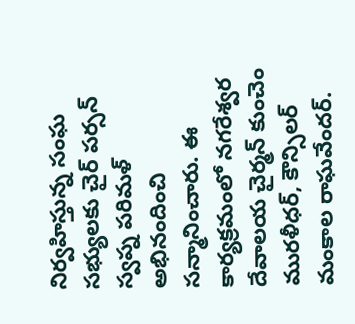నిర్వహిస్తున్న సంఘ సభ్యులకు చైర్ పర్సన్ స్వప్న పరిమళ్ అభినందించి సన్మానించారు. ఈ కార్యక్రమంలో నగరేశ్వర దేవాలయ చైర్మన్ కుంచెం మురళీధర్, కౌన్సిలర్ మంకాల రాఘవేందర్.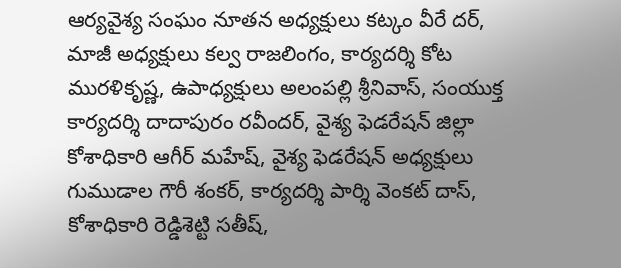ఆర్యవైశ్య సంఘం నూతన అధ్యక్షులు కట్కం వీరే దర్, మాజీ అధ్యక్షులు కల్వ రాజలింగం, కార్యదర్శి కోట మురళికృష్ణ, ఉపాధ్యక్షులు అలంపల్లి శ్రీనివాస్, సంయుక్త కార్యదర్శి దాదాపురం రవీందర్, వైశ్య ఫెడరేషన్ జిల్లా కోశాధికారి ఆగీర్ మహేష్, వైశ్య ఫెడరేషన్ అధ్యక్షులు గుముడాల గౌరీ శంకర్, కార్యదర్శి పార్శి వెంకట్ దాస్, కోశాధికారి రెడ్డిశెట్టి సతీష్,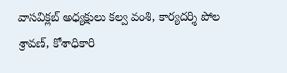వాసవిక్లబ్ అధ్యక్షులు కల్వ వంశి, కార్యదర్శి పోల శ్రావణ్, కోశాధికారి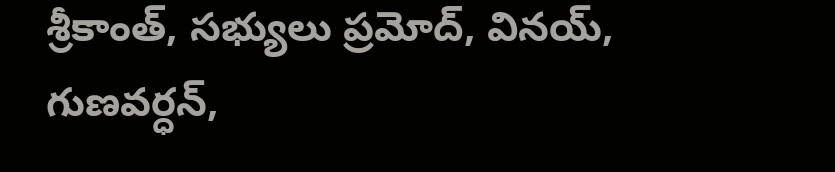శ్రీకాంత్, సభ్యులు ప్రమోద్, వినయ్, గుణవర్ధన్,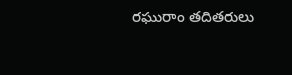రఘురాం తదితరులు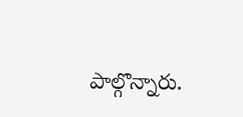పాల్గొన్నారు.